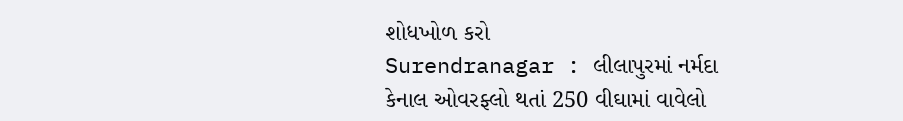શોધખોળ કરો
Surendranagar : લીલાપુરમાં નર્મદા કેનાલ ઓવરફ્લો થતાં 250 વીઘામાં વાવેલો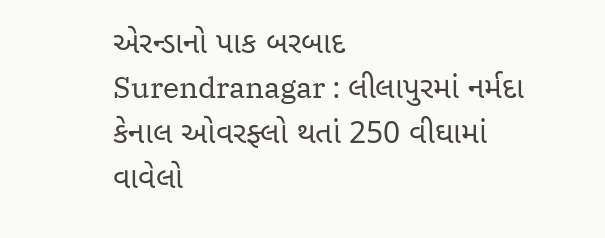એરન્ડાનો પાક બરબાદ
Surendranagar : લીલાપુરમાં નર્મદા કેનાલ ઓવરફ્લો થતાં 250 વીઘામાં વાવેલો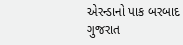એરન્ડાનો પાક બરબાદ
ગુજરાત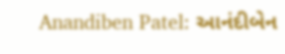Anandiben Patel: આનંદીબેન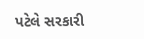પટેલે સરકારી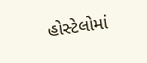હોસ્ટેલોમાં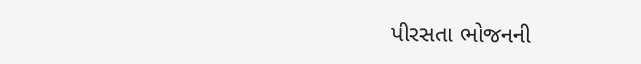પીરસતા ભોજનની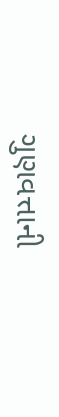ગુણવત્તાની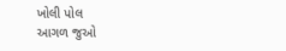ખોલી પોલ
આગળ જુઓ